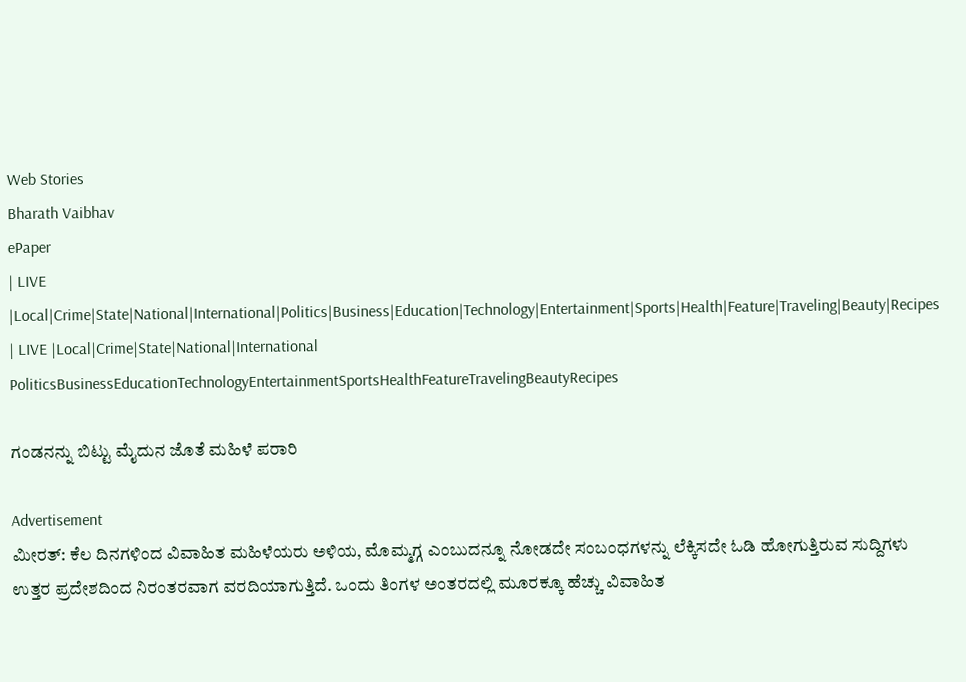Web Stories
Bharath Vaibhav
ePaper
| LIVE |Local|Crime|State|National|International|Politics|Business|Education|Technology|Entertainment|Sports|Health|Feature|Traveling|Beauty|Recipes
| LIVE |Local|Crime|State|National|International
PoliticsBusinessEducationTechnologyEntertainmentSportsHealthFeatureTravelingBeautyRecipes

ಗಂಡನನ್ನು ಬಿಟ್ಟು ಮೈದುನ ಜೊತೆ ಮಹಿಳೆ ಪರಾರಿ

Advertisement
ಮೀರತ್: ಕೆಲ ದಿನಗಳಿಂದ ವಿವಾಹಿತ ಮಹಿಳೆಯರು ಅಳಿಯ, ಮೊಮ್ಮಗ್ಗ ಎಂಬುದನ್ನೂ ನೋಡದೇ ಸಂಬಂಧಗಳನ್ನು ಲೆಕ್ಕಿಸದೇ ಓಡಿ ಹೋಗುತ್ತಿರುವ ಸುದ್ದಿಗಳು ಉತ್ತರ ಪ್ರದೇಶದಿಂದ ನಿರಂತರವಾಗ ವರದಿಯಾಗುತ್ತಿದೆ. ಒಂದು ತಿಂಗಳ ಅಂತರದಲ್ಲಿ ಮೂರಕ್ಕೂ ಹೆಚ್ಚು ವಿವಾಹಿತ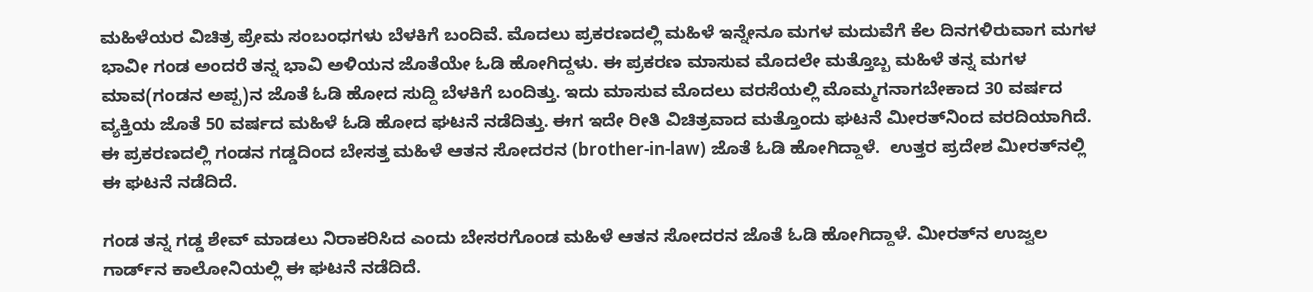ಮಹಿಳೆಯರ ವಿಚಿತ್ರ ಪ್ರೇಮ ಸಂಬಂಧಗಳು ಬೆಳಕಿಗೆ ಬಂದಿವೆ. ಮೊದಲು ಪ್ರಕರಣದಲ್ಲಿ ಮಹಿಳೆ ಇನ್ನೇನೂ ಮಗಳ ಮದುವೆಗೆ ಕೆಲ ದಿನಗಳಿರುವಾಗ ಮಗಳ ಭಾವೀ ಗಂಡ ಅಂದರೆ ತನ್ನ ಭಾವಿ ಅಳಿಯನ ಜೊತೆಯೇ ಓಡಿ ಹೋಗಿದ್ದಳು. ಈ ಪ್ರಕರಣ ಮಾಸುವ ಮೊದಲೇ ಮತ್ತೊಬ್ಬ ಮಹಿಳೆ ತನ್ನ ಮಗಳ ಮಾವ(ಗಂಡನ ಅಪ್ಪ)ನ ಜೊತೆ ಓಡಿ ಹೋದ ಸುದ್ದಿ ಬೆಳಕಿಗೆ ಬಂದಿತ್ತು. ಇದು ಮಾಸುವ ಮೊದಲು ವರಸೆಯಲ್ಲಿ ಮೊಮ್ಮಗನಾಗಬೇಕಾದ 30 ವರ್ಷದ ವ್ಯಕ್ತಿಯ ಜೊತೆ 50 ವರ್ಷದ ಮಹಿಳೆ ಓಡಿ ಹೋದ ಘಟನೆ ನಡೆದಿತ್ತು. ಈಗ ಇದೇ ರೀತಿ ವಿಚಿತ್ರವಾದ ಮತ್ತೊಂದು ಘಟನೆ ಮೀರತ್‌ನಿಂದ ವರದಿಯಾಗಿದೆ. ಈ ಪ್ರಕರಣದಲ್ಲಿ ಗಂಡನ ಗಡ್ಡದಿಂದ ಬೇಸತ್ತ ಮಹಿಳೆ ಆತನ ಸೋದರನ (brother-in-law) ಜೊತೆ ಓಡಿ ಹೋಗಿದ್ದಾಳೆ.  ಉತ್ತರ ಪ್ರದೇಶ ಮೀರತ್‌ನಲ್ಲಿ ಈ ಘಟನೆ ನಡೆದಿದೆ.

ಗಂಡ ತನ್ನ ಗಡ್ಡ ಶೇವ್ ಮಾಡಲು ನಿರಾಕರಿಸಿದ ಎಂದು ಬೇಸರಗೊಂಡ ಮಹಿಳೆ ಆತನ ಸೋದರನ ಜೊತೆ ಓಡಿ ಹೋಗಿದ್ದಾಳೆ. ಮೀರತ್‌ನ ಉಜ್ವಲ ಗಾರ್ಡ್‌ನ ಕಾಲೋನಿಯಲ್ಲಿ ಈ ಘಟನೆ ನಡೆದಿದೆ.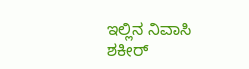ಇಲ್ಲಿನ ನಿವಾಸಿ ಶಕೀರ್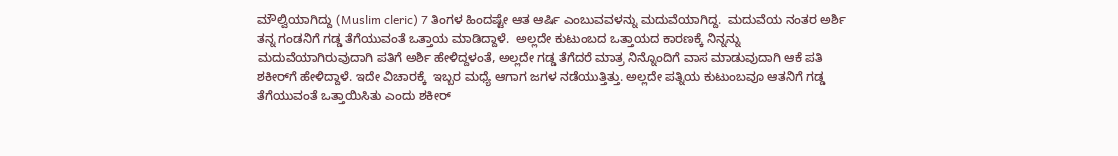ಮೌಲ್ವಿಯಾಗಿದ್ದು (Muslim cleric) 7 ತಿಂಗಳ ಹಿಂದಷ್ಟೇ ಆತ ಆರ್ಷಿ ಎಂಬುವವಳನ್ನು ಮದುವೆಯಾಗಿದ್ದ.  ಮದುವೆಯ ನಂತರ ಅರ್ಶಿ ತನ್ನ ಗಂಡನಿಗೆ ಗಡ್ಡ ತೆಗೆಯುವಂತೆ ಒತ್ತಾಯ ಮಾಡಿದ್ದಾಳೆ.  ಅಲ್ಲದೇ ಕುಟುಂಬದ ಒತ್ತಾಯದ ಕಾರಣಕ್ಕೆ ನಿನ್ನನ್ನು ಮದುವೆಯಾಗಿರುವುದಾಗಿ ಪತಿಗೆ ಅರ್ಶಿ ಹೇಳಿದ್ದಳಂತೆ, ಅಲ್ಲದೇ ಗಡ್ಡ ತೆಗೆದರೆ ಮಾತ್ರ ನಿನ್ನೊಂದಿಗೆ ವಾಸ ಮಾಡುವುದಾಗಿ ಆಕೆ ಪತಿ ಶಕೀರ್‌ಗೆ ಹೇಳಿದ್ದಾಳೆ. ಇದೇ ವಿಚಾರಕ್ಕೆ  ಇಬ್ಬರ ಮಧ್ಯೆ ಆಗಾಗ ಜಗಳ ನಡೆಯುತ್ತಿತ್ತು. ಅಲ್ಲದೇ ಪತ್ನಿಯ ಕುಟುಂಬವೂ ಆತನಿಗೆ ಗಡ್ಡ ತೆಗೆಯುವಂತೆ ಒತ್ತಾಯಿಸಿತು ಎಂದು ಶಕೀರ್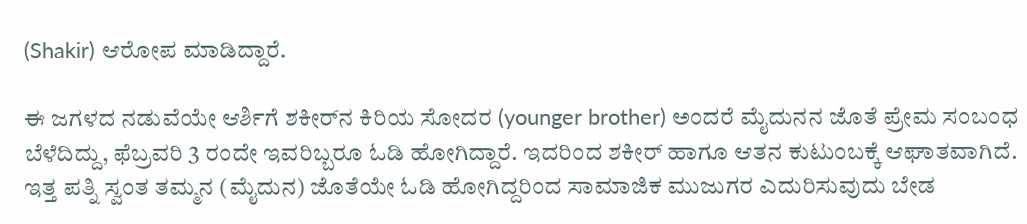(Shakir) ಆರೋಪ ಮಾಡಿದ್ದಾರೆ.

ಈ ಜಗಳದ ನಡುವೆಯೇ ಆರ್ಶಿಗೆ ಶಕೀರ್‌ನ ಕಿರಿಯ ಸೋದರ (younger brother) ಅಂದರೆ ಮೈದುನನ ಜೊತೆ ಪ್ರೇಮ ಸಂಬಂಧ ಬೆಳೆದಿದ್ದು, ಫೆಬ್ರವರಿ 3 ರಂದೇ ಇವರಿಬ್ಬರೂ ಓಡಿ ಹೋಗಿದ್ದಾರೆ. ಇದರಿಂದ ಶಕೀರ್ ಹಾಗೂ ಆತನ ಕುಟುಂಬಕ್ಕೆ ಆಘಾತವಾಗಿದೆ. ಇತ್ತ ಪತ್ನಿ ಸ್ವಂತ ತಮ್ಮನ (ಮೈದುನ) ಜೊತೆಯೇ ಓಡಿ ಹೋಗಿದ್ದರಿಂದ ಸಾಮಾಜಿಕ ಮುಜುಗರ ಎದುರಿಸುವುದು ಬೇಡ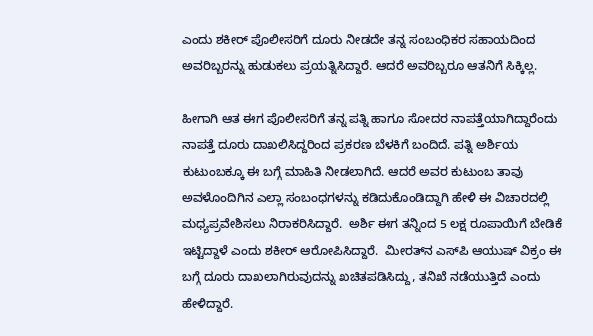ಎಂದು ಶಕೀರ್‌ ಪೊಲೀಸರಿಗೆ ದೂರು ನೀಡದೇ ತನ್ನ ಸಂಬಂಧಿಕರ ಸಹಾಯದಿಂದ ಅವರಿಬ್ಬರನ್ನು ಹುಡುಕಲು ಪ್ರಯತ್ನಿಸಿದ್ದಾರೆ. ಆದರೆ ಅವರಿಬ್ಬರೂ ಆತನಿಗೆ ಸಿಕ್ಕಿಲ್ಲ.

ಹೀಗಾಗಿ ಆತ ಈಗ ಪೊಲೀಸರಿಗೆ ತನ್ನ ಪತ್ನಿ ಹಾಗೂ ಸೋದರ ನಾಪತ್ತೆಯಾಗಿದ್ದಾರೆಂದು ನಾಪತ್ತೆ ದೂರು ದಾಖಲಿಸಿದ್ದರಿಂದ ಪ್ರಕರಣ ಬೆಳಕಿಗೆ ಬಂದಿದೆ. ಪತ್ನಿ ಅರ್ಶಿಯ ಕುಟುಂಬಕ್ಕೂ ಈ ಬಗ್ಗೆ ಮಾಹಿತಿ ನೀಡಲಾಗಿದೆ. ಆದರೆ ಅವರ ಕುಟುಂಬ ತಾವು ಅವಳೊಂದಿಗಿನ ಎಲ್ಲಾ ಸಂಬಂಧಗಳನ್ನು ಕಡಿದುಕೊಂಡಿದ್ದಾಗಿ ಹೇಳಿ ಈ ವಿಚಾರದಲ್ಲಿ ಮಧ್ಯಪ್ರವೇಶಿಸಲು ನಿರಾಕರಿಸಿದ್ದಾರೆ.  ಅರ್ಶಿ ಈಗ ತನ್ನಿಂದ 5 ಲಕ್ಷ ರೂಪಾಯಿಗೆ ಬೇಡಿಕೆ ಇಟ್ಟಿದ್ದಾಳೆ ಎಂದು ಶಕೀರ್ ಆರೋಪಿಸಿದ್ದಾರೆ.  ಮೀರತ್‌ನ ಎಸ್‌ಪಿ ಆಯುಷ್‌ ವಿಕ್ರಂ ಈ ಬಗ್ಗೆ ದೂರು ದಾಖಲಾಗಿರುವುದನ್ನು ಖಚಿತಪಡಿಸಿದ್ದು, ತನಿಖೆ ನಡೆಯುತ್ತಿದೆ ಎಂದು ಹೇಳಿದ್ದಾರೆ.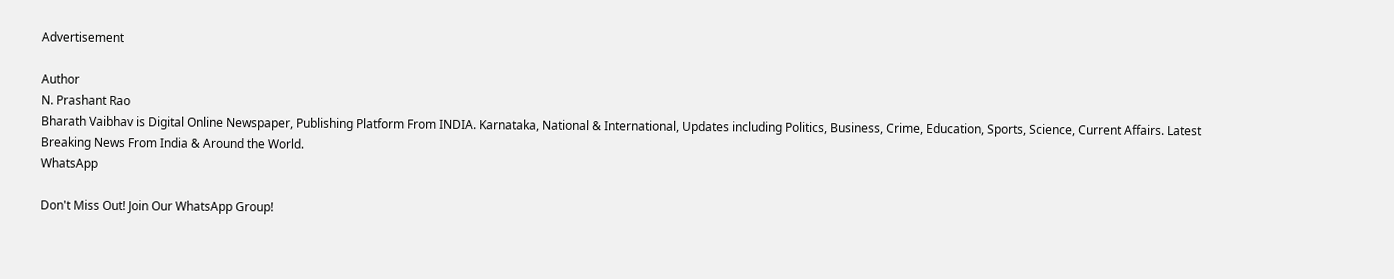Advertisement

Author
N. Prashant Rao
Bharath Vaibhav is Digital Online Newspaper, Publishing Platform From INDIA. Karnataka, National & International, Updates including Politics, Business, Crime, Education, Sports, Science, Current Affairs. Latest Breaking News From India & Around the World.
WhatsApp

Don't Miss Out! Join Our WhatsApp Group!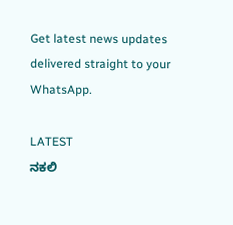Get latest news updates delivered straight to your WhatsApp.

LATEST
ನಕಲಿ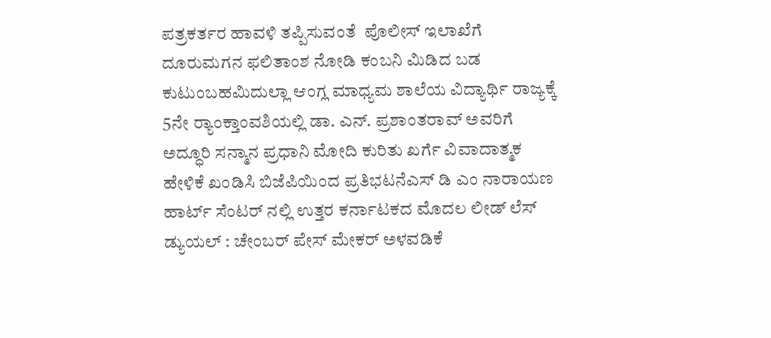ಪತ್ರಕರ್ತರ ಹಾವಳಿ ತಪ್ಪಿಸುವಂತೆ  ಪೊಲೀಸ್ ಇಲಾಖೆಗೆ ದೂರುಮಗನ ಫಲಿತಾಂಶ ನೋಡಿ ಕಂಬನಿ ಮಿಡಿದ ಬಡ ಕುಟುಂಬಹಮಿದುಲ್ಲಾ ಆಂಗ್ಲ ಮಾಧ್ಯಮ ಶಾಲೆಯ ವಿದ್ಯಾರ್ಥಿ ರಾಜ್ಯಕ್ಕೆ 5ನೇ ರ್‍ಯಾಂಕ್ತಾಂವಶಿಯಲ್ಲಿ ಡಾ. ಎನ್. ಪ್ರಶಾಂತರಾವ್ ಅವರಿಗೆ ಅದ್ಧೂರಿ ಸನ್ಮಾನ ಪ್ರಧಾನಿ ಮೋದಿ ಕುರಿತು ಖರ್ಗೆ ವಿವಾದಾತ್ಮಕ ಹೇಳಿಕೆ ಖಂಡಿಸಿ ಬಿಜೆಪಿಯಿಂದ ಪ್ರತಿಭಟನೆಎಸ್ ಡಿ ಎಂ ನಾರಾಯಣ ಹಾರ್ಟ್ ಸೆಂಟರ್ ನಲ್ಲಿ ಉತ್ತರ ಕರ್ನಾಟಕದ ಮೊದಲ ಲೀಡ್ ಲೆಸ್ ಡ್ಯುಯಲ್ : ಚೇಂಬರ್ ಪೇಸ್ ಮೇಕರ್ ಅಳವಡಿಕೆ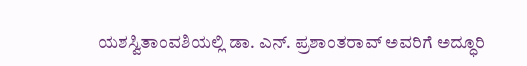ಯಶಸ್ವಿತಾಂವಶಿಯಲ್ಲಿ ಡಾ. ಎನ್. ಪ್ರಶಾಂತರಾವ್ ಅವರಿಗೆ ಅದ್ಧೂರಿ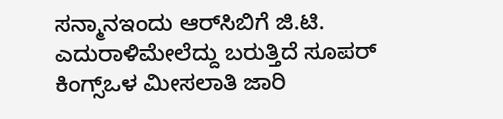ಸನ್ಮಾನಇಂದು ಆರ್‌ಸಿಬಿಗೆ ಜಿ.ಟಿ. ಎದುರಾಳಿಮೇಲೆದ್ದು ಬರುತ್ತಿದೆ ಸೂಪರ್ ಕಿಂಗ್ಸ್ಒಳ ಮೀಸಲಾತಿ ಜಾರಿ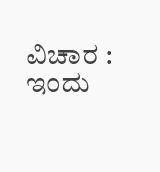ವಿಚಾರ : ಇಂದು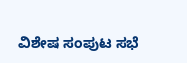ವಿಶೇಷ ಸಂಪುಟ ಸಭೆ